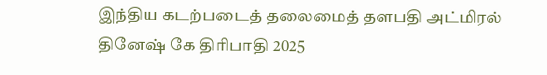இந்திய கடற்படைத் தலைமைத் தளபதி அட்மிரல் தினேஷ் கே திரிபாதி 2025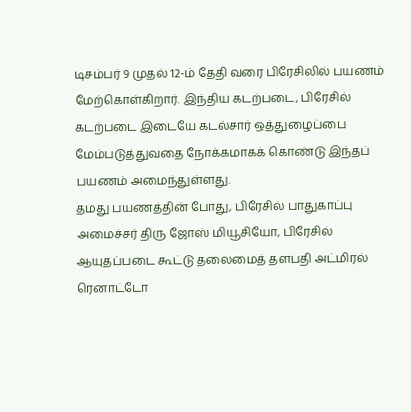டிசம்பர் 9 முதல் 12-ம் தேதி வரை பிரேசிலில் பயணம் மேற்கொள்கிறார். இந்திய கடற்படை, பிரேசில் கடற்படை இடையே கடல்சார் ஒத்துழைப்பை மேம்படுத்துவதை நோக்கமாகக் கொண்டு இந்தப் பயணம் அமைந்துள்ளது.
தமது பயணத்தின் போது, பிரேசில் பாதுகாப்பு அமைச்சர் திரு ஜோஸ் மியூசியோ, பிரேசில் ஆயுதப்படை கூட்டு தலைமைத் தளபதி அட்மிரல் ரெனாட்டோ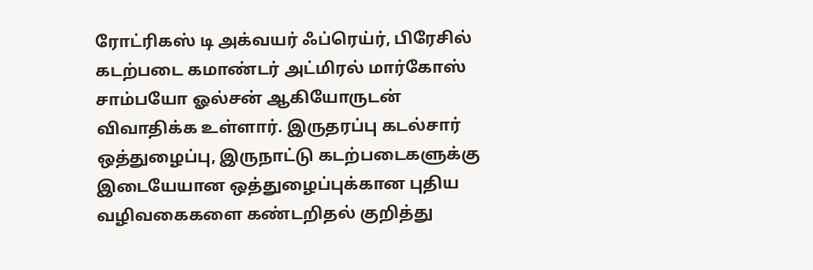ரோட்ரிகஸ் டி அக்வயர் ஃப்ரெய்ர், பிரேசில் கடற்படை கமாண்டர் அட்மிரல் மார்கோஸ் சாம்பயோ ஓல்சன் ஆகியோருடன் விவாதிக்க உள்ளார். இருதரப்பு கடல்சார் ஒத்துழைப்பு, இருநாட்டு கடற்படைகளுக்கு இடையேயான ஒத்துழைப்புக்கான புதிய வழிவகைகளை கண்டறிதல் குறித்து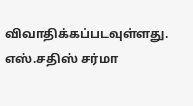விவாதிக்கப்படவுள்ளது.
எஸ்.சதிஸ் சர்மா